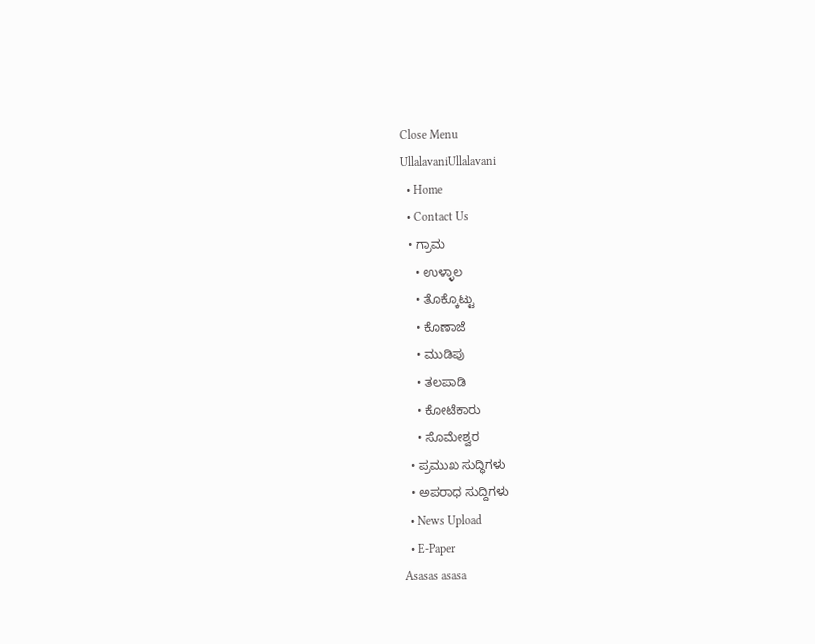Close Menu
UllalavaniUllalavani
  • Home
  • Contact Us
  • ಗ್ರಾಮ
    • ಉಳ್ಳಾಲ
    • ತೊಕ್ಕೊಟ್ಟು
    • ಕೊಣಾಜೆ
    • ಮುಡಿಪು
    • ತಲಪಾಡಿ
    • ಕೋಟೆಕಾರು
    • ಸೊಮೇಶ್ವರ
  • ಪ್ರಮುಖ ಸುದ್ಧಿಗಳು
  • ಅಪರಾಧ ಸುದ್ದಿಗಳು
  • News Upload
  • E-Paper
Asasas asasa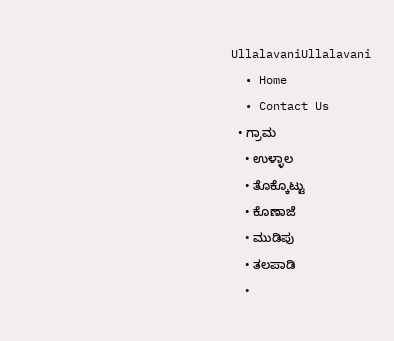UllalavaniUllalavani
  • Home
  • Contact Us
  • ಗ್ರಾಮ
    • ಉಳ್ಳಾಲ
    • ತೊಕ್ಕೊಟ್ಟು
    • ಕೊಣಾಜೆ
    • ಮುಡಿಪು
    • ತಲಪಾಡಿ
    •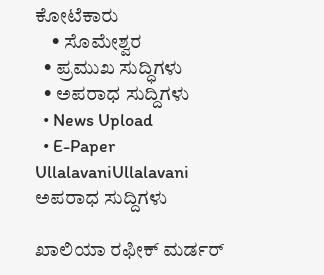ಕೋಟೆಕಾರು
    • ಸೊಮೇಶ್ವರ
  • ಪ್ರಮುಖ ಸುದ್ಧಿಗಳು
  • ಅಪರಾಧ ಸುದ್ದಿಗಳು
  • News Upload
  • E-Paper
UllalavaniUllalavani
ಅಪರಾಧ ಸುದ್ದಿಗಳು

ಖಾಲಿಯಾ ರಫೀಕ್ ಮರ್ಡರ್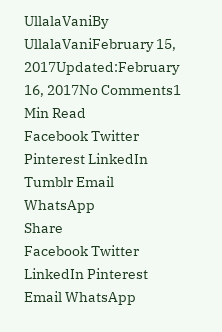UllalaVaniBy UllalaVaniFebruary 15, 2017Updated:February 16, 2017No Comments1 Min Read
Facebook Twitter Pinterest LinkedIn Tumblr Email WhatsApp
Share
Facebook Twitter LinkedIn Pinterest Email WhatsApp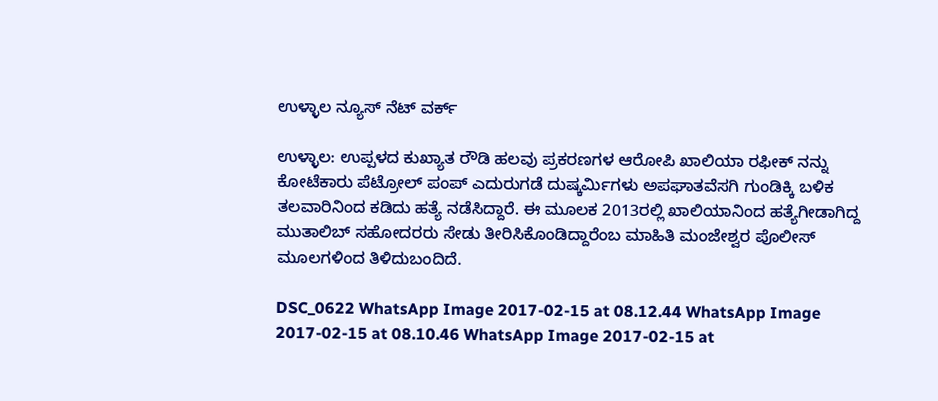ಉಳ್ಳಾಲ ನ್ಯೂಸ್ ನೆಟ್ ವರ್ಕ್

ಉಳ್ಳಾಲ: ಉಪ್ಪಳದ ಕುಖ್ಯಾತ ರೌಡಿ ಹಲವು ಪ್ರಕರಣಗಳ ಆರೋಪಿ ಖಾಲಿಯಾ ರಫೀಕ್ ನನ್ನು ಕೋಟೆಕಾರು ಪೆಟ್ರೋಲ್ ಪಂಪ್ ಎದುರುಗಡೆ ದುಷ್ಕರ್ಮಿಗಳು ಅಪಘಾತವೆಸಗಿ ಗುಂಡಿಕ್ಕಿ ಬಳಿಕ ತಲವಾರಿನಿಂದ ಕಡಿದು ಹತ್ಯೆ ನಡೆಸಿದ್ದಾರೆ. ಈ ಮೂಲಕ 2013ರಲ್ಲಿ ಖಾಲಿಯಾನಿಂದ ಹತ್ಯೆಗೀಡಾಗಿದ್ದ ಮುತಾಲಿಬ್ ಸಹೋದರರು ಸೇಡು ತೀರಿಸಿಕೊಂಡಿದ್ದಾರೆಂಬ ಮಾಹಿತಿ ಮಂಜೇಶ್ವರ ಪೊಲೀಸ್ ಮೂಲಗಳಿಂದ ತಿಳಿದುಬಂದಿದೆ.

DSC_0622 WhatsApp Image 2017-02-15 at 08.12.44 WhatsApp Image 2017-02-15 at 08.10.46 WhatsApp Image 2017-02-15 at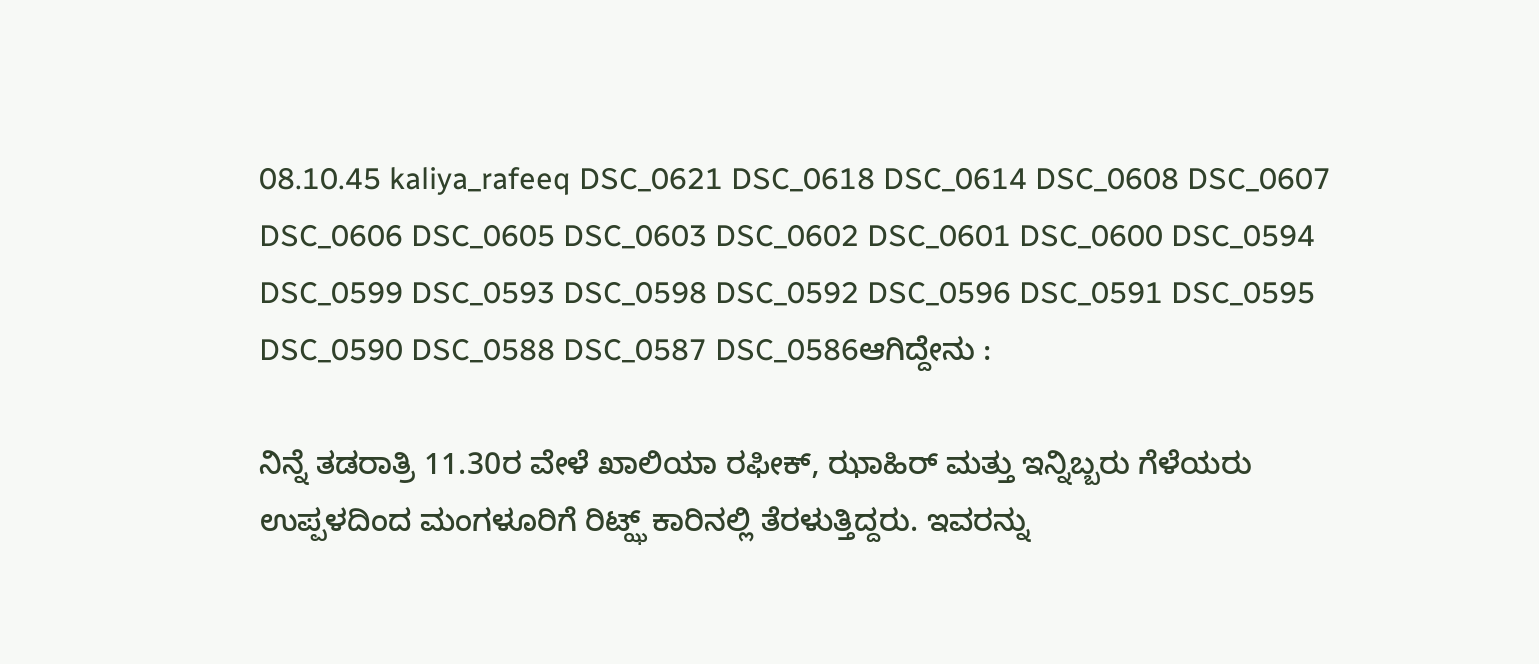08.10.45 kaliya_rafeeq DSC_0621 DSC_0618 DSC_0614 DSC_0608 DSC_0607 DSC_0606 DSC_0605 DSC_0603 DSC_0602 DSC_0601 DSC_0600 DSC_0594 DSC_0599 DSC_0593 DSC_0598 DSC_0592 DSC_0596 DSC_0591 DSC_0595 DSC_0590 DSC_0588 DSC_0587 DSC_0586ಆಗಿದ್ದೇನು :

ನಿನ್ನೆ ತಡರಾತ್ರಿ 11.30ರ ವೇಳೆ ಖಾಲಿಯಾ ರಫೀಕ್, ಝಾಹಿರ್ ಮತ್ತು ಇನ್ನಿಬ್ಬರು ಗೆಳೆಯರು ಉಪ್ಪಳದಿಂದ ಮಂಗಳೂರಿಗೆ ರಿಟ್ಝ್ ಕಾರಿನಲ್ಲಿ ತೆರಳುತ್ತಿದ್ದರು. ಇವರನ್ನು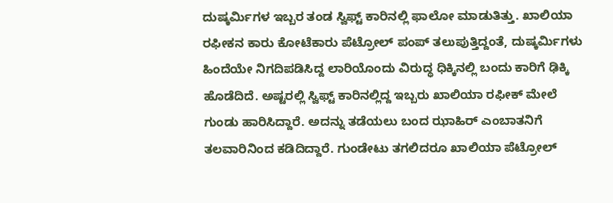ದುಷ್ಕರ್ಮಿಗಳ ಇಬ್ಬರ ತಂಡ ಸ್ವಿಫ್ಟ್ ಕಾರಿನಲ್ಲಿ ಫಾಲೋ ಮಾಡುತಿತ್ತು. ಖಾಲಿಯಾ ರಫೀಕನ ಕಾರು ಕೋಟೆಕಾರು ಪೆಟ್ರೋಲ್ ಪಂಪ್ ತಲುಪುತ್ತಿದ್ದಂತೆ, ದುಷ್ಕರ್ಮಿಗಳು ಹಿಂದೆಯೇ ನಿಗದಿಪಡಿಸಿದ್ದ ಲಾರಿಯೊಂದು ವಿರುದ್ಧ ಧಿಕ್ಕಿನಲ್ಲಿ ಬಂದು ಕಾರಿಗೆ ಢಿಕ್ಕಿ ಹೊಡೆದಿದೆ. ಅಷ್ಟರಲ್ಲಿ ಸ್ವಿಫ್ಟ್ ಕಾರಿನಲ್ಲಿದ್ದ ಇಬ್ಬರು ಖಾಲಿಯಾ ರಫೀಕ್ ಮೇಲೆ ಗುಂಡು ಹಾರಿಸಿದ್ದಾರೆ. ಅದನ್ನು ತಡೆಯಲು ಬಂದ ಝಾಹಿರ್ ಎಂಬಾತನಿಗೆ ತಲವಾರಿನಿಂದ ಕಡಿದಿದ್ದಾರೆ. ಗುಂಡೇಟು ತಗಲಿದರೂ ಖಾಲಿಯಾ ಪೆಟ್ರೋಲ್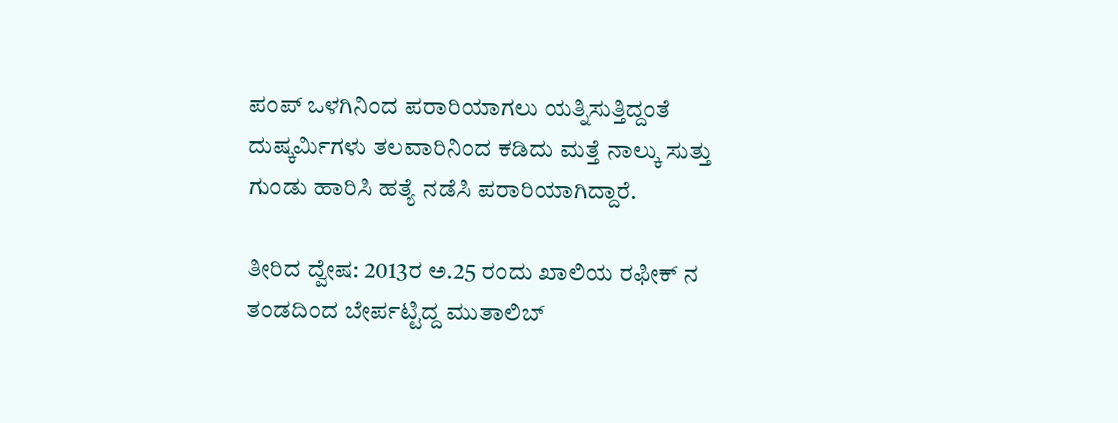ಪಂಪ್ ಒಳಗಿನಿಂದ ಪರಾರಿಯಾಗಲು ಯತ್ನಿಸುತ್ತಿದ್ದಂತೆ ದುಷ್ಕರ್ಮಿಗಳು ತಲವಾರಿನಿಂದ ಕಡಿದು ಮತ್ತೆ ನಾಲ್ಕು ಸುತ್ತು ಗುಂಡು ಹಾರಿಸಿ ಹತ್ಯೆ ನಡೆಸಿ ಪರಾರಿಯಾಗಿದ್ದಾರೆ.

ತೀರಿದ ದ್ವೇಷ: 2013ರ ಅ.25 ರಂದು ಖಾಲಿಯ ರಫೀಕ್ ನ ತಂಡದಿಂದ ಬೇರ್ಪಟ್ಟಿದ್ದ ಮುತಾಲಿಬ್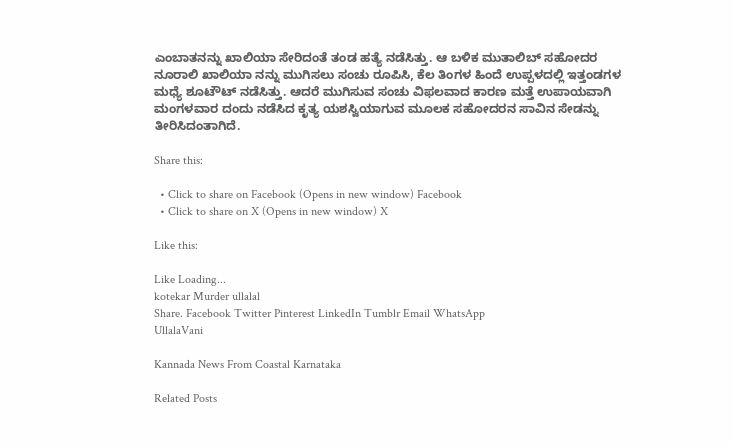ಎಂಬಾತನನ್ನು ಖಾಲಿಯಾ ಸೇರಿದಂತೆ ತಂಡ ಹತ್ಯೆ ನಡೆಸಿತ್ತು. ಆ ಬಳಿಕ ಮುತಾಲಿಬ್ ಸಹೋದರ ನೂರಾಲಿ ಖಾಲಿಯಾ ನನ್ನು ಮುಗಿಸಲು ಸಂಚು ರೂಪಿಸಿ, ಕೆಲ ತಿಂಗಳ ಹಿಂದೆ ಉಪ್ಪಳದಲ್ಲಿ ಇತ್ತಂಡಗಳ ಮಧ್ಯೆ ಶೂಟೌಟ್ ನಡೆಸಿತ್ತು. ಆದರೆ ಮುಗಿಸುವ ಸಂಚು ವಿಫಲವಾದ ಕಾರಣ ಮತ್ತೆ ಉಪಾಯವಾಗಿ ಮಂಗಳವಾರ ದಂದು ನಡೆಸಿದ ಕೃತ್ಯ ಯಶಸ್ವಿಯಾಗುವ ಮೂಲಕ ಸಹೋದರನ ಸಾವಿನ ಸೇಡನ್ನು ತೀರಿಸಿದಂತಾಗಿದೆ.

Share this:

  • Click to share on Facebook (Opens in new window) Facebook
  • Click to share on X (Opens in new window) X

Like this:

Like Loading...
kotekar Murder ullalal
Share. Facebook Twitter Pinterest LinkedIn Tumblr Email WhatsApp
UllalaVani

Kannada News From Coastal Karnataka

Related Posts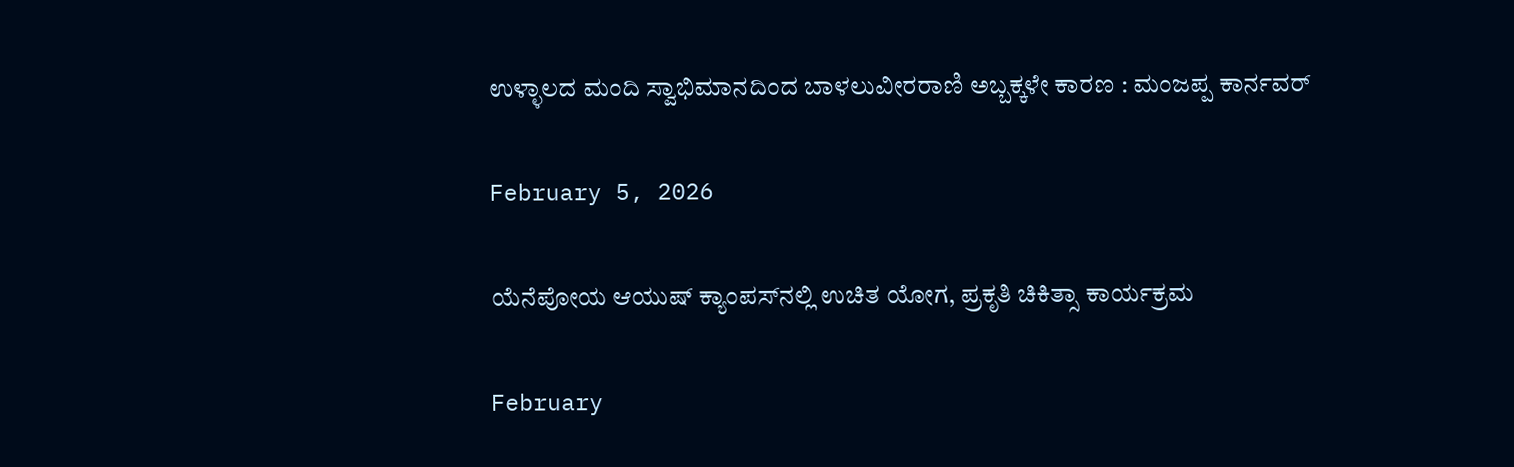ಉಳ್ಳಾಲದ ಮಂದಿ ಸ್ವಾಭಿಮಾನದಿಂದ ಬಾಳಲುವೀರರಾಣಿ ಅಬ್ಬಕ್ಕಳೇ ಕಾರಣ : ಮಂಜಪ್ಪ ಕಾರ್ನವರ್

February 5, 2026

ಯೆನೆಪೋಯ ಆಯುಷ್ ಕ್ಯಾಂಪಸ್‌ನಲ್ಲಿ ಉಚಿತ ಯೋಗ, ಪ್ರಕೃತಿ ಚಿಕಿತ್ಸಾ ಕಾರ್ಯಕ್ರಮ

February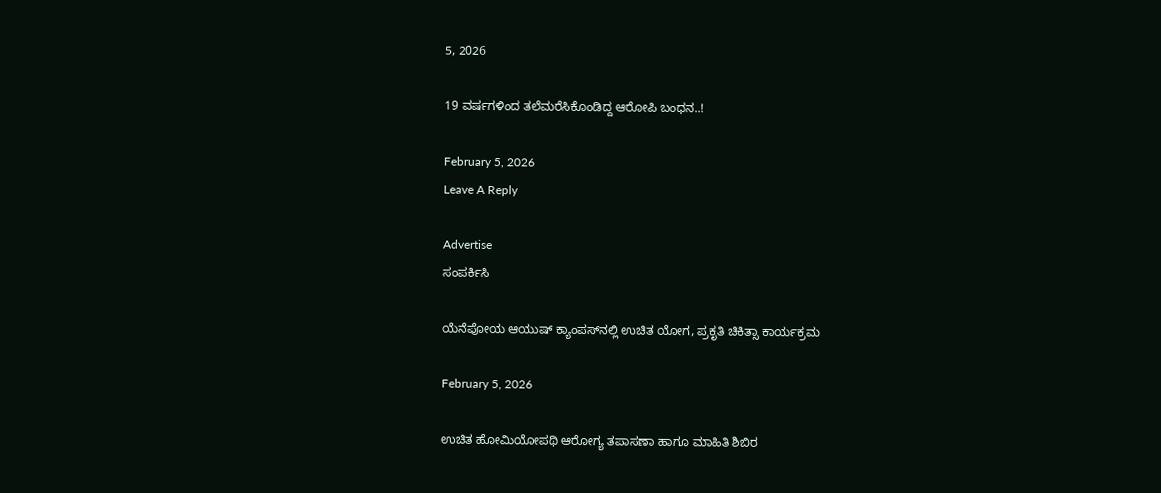5, 2026

19 ವರ್ಷಗಳಿಂದ ತಲೆಮರೆಸಿಕೊಂಡಿದ್ದ ಆರೋಪಿ ಬಂಧನ..!

February 5, 2026
Leave A Reply

Advertise
ಸಂಪರ್ಕಿಸಿ

ಯೆನೆಪೋಯ ಆಯುಷ್ ಕ್ಯಾಂಪಸ್‌ನಲ್ಲಿ ಉಚಿತ ಯೋಗ, ಪ್ರಕೃತಿ ಚಿಕಿತ್ಸಾ ಕಾರ್ಯಕ್ರಮ

February 5, 2026

ಉಚಿತ ಹೋಮಿಯೋಪಥಿ ಆರೋಗ್ಯ ತಪಾಸಣಾ ಹಾಗೂ ಮಾಹಿತಿ ಶಿಬಿರ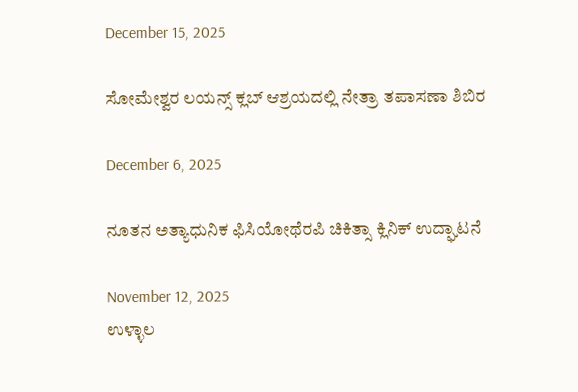December 15, 2025

ಸೋಮೇಶ್ವರ ಲಯನ್ಸ್ ಕ್ಲಬ್ ಆಶ್ರಯದಲ್ಲಿ ನೇತ್ರಾ ತಪಾಸಣಾ ಶಿಬಿರ

December 6, 2025

ನೂತನ ಅತ್ಯಾಧುನಿಕ ಫಿಸಿಯೋಥೆರಪಿ ಚಿಕಿತ್ಸಾ ಕ್ಲಿನಿಕ್ ಉದ್ಘಾಟನೆ

November 12, 2025
ಉಳ್ಳಾಲ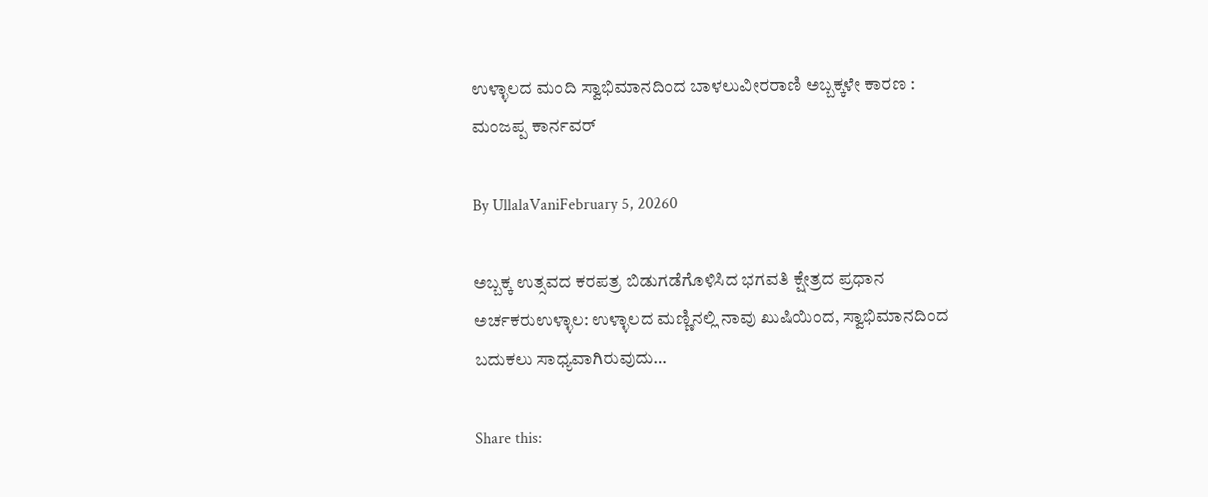ಉಳ್ಳಾಲದ ಮಂದಿ ಸ್ವಾಭಿಮಾನದಿಂದ ಬಾಳಲುವೀರರಾಣಿ ಅಬ್ಬಕ್ಕಳೇ ಕಾರಣ : ಮಂಜಪ್ಪ ಕಾರ್ನವರ್

By UllalaVaniFebruary 5, 20260

ಅಬ್ಬಕ್ಕ ಉತ್ಸವದ ಕರಪತ್ರ ಬಿಡುಗಡೆಗೊಳಿಸಿದ ಭಗವತಿ ಕ್ಷೇತ್ರದ ಪ್ರಧಾನ ಅರ್ಚಕರುಉಳ್ಳಾಲ: ಉಳ್ಳಾಲದ ಮಣ್ಣಿನಲ್ಲಿ ನಾವು ಖುಷಿಯಿಂದ, ಸ್ವಾಭಿಮಾನದಿಂದ ಬದುಕಲು ಸಾಧ್ಯವಾಗಿರುವುದು…

Share this: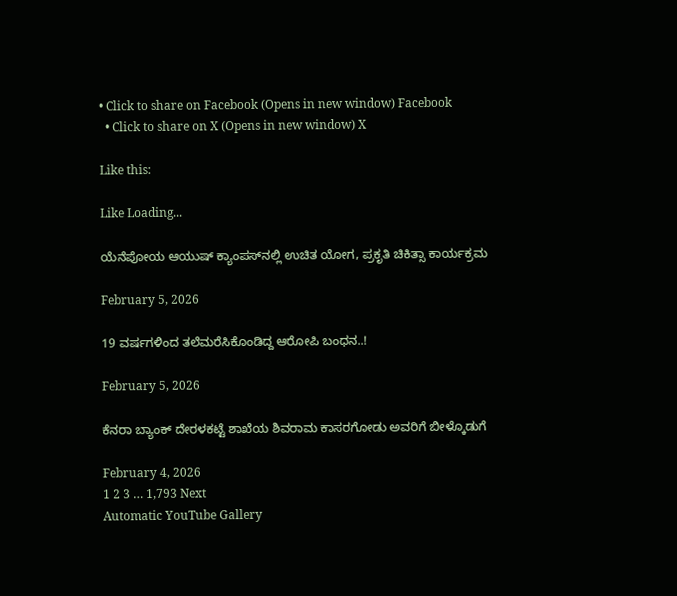• Click to share on Facebook (Opens in new window) Facebook
  • Click to share on X (Opens in new window) X

Like this:

Like Loading...

ಯೆನೆಪೋಯ ಆಯುಷ್ ಕ್ಯಾಂಪಸ್‌ನಲ್ಲಿ ಉಚಿತ ಯೋಗ, ಪ್ರಕೃತಿ ಚಿಕಿತ್ಸಾ ಕಾರ್ಯಕ್ರಮ

February 5, 2026

19 ವರ್ಷಗಳಿಂದ ತಲೆಮರೆಸಿಕೊಂಡಿದ್ದ ಆರೋಪಿ ಬಂಧನ..!

February 5, 2026

ಕೆನರಾ ಬ್ಯಾಂಕ್ ದೇರಳಕಟ್ಟೆ ಶಾಖೆಯ ಶಿವರಾಮ ಕಾಸರಗೋಡು ಅವರಿಗೆ ಬೀಳ್ಕೊಡುಗೆ

February 4, 2026
1 2 3 … 1,793 Next
Automatic YouTube Gallery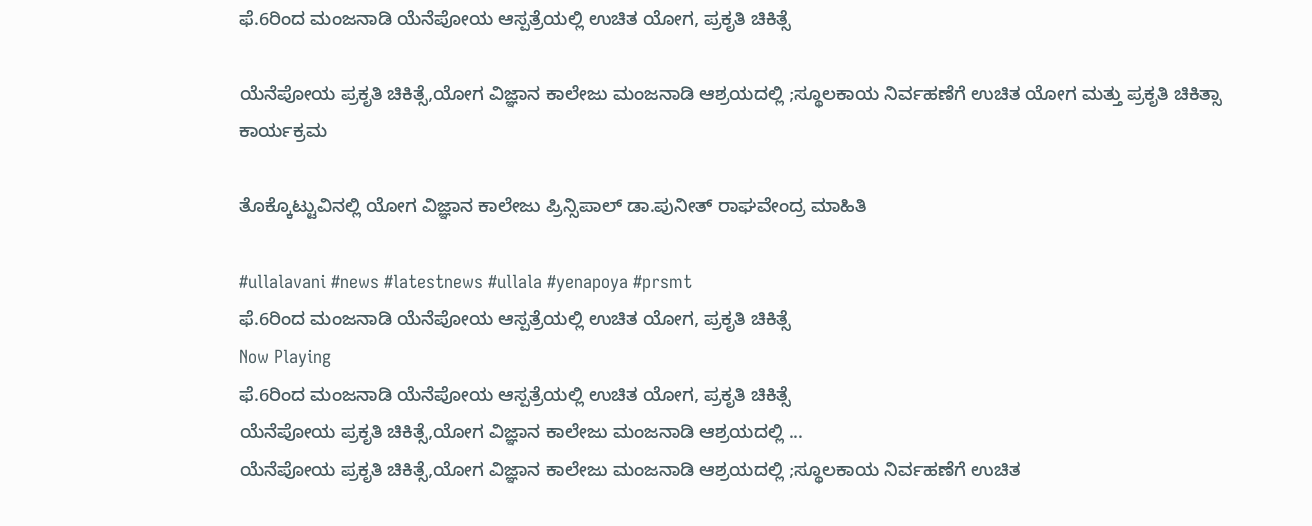ಫೆ.6ರಿಂದ ಮಂಜನಾಡಿ ಯೆನೆಪೋಯ ಆಸ್ಪತ್ರೆಯಲ್ಲಿ ಉಚಿತ ಯೋಗ, ಪ್ರಕೃತಿ ಚಿಕಿತ್ಸೆ

ಯೆನೆಪೋಯ ಪ್ರಕೃತಿ ಚಿಕಿತ್ಸೆ,ಯೋಗ ವಿಜ್ಞಾನ ಕಾಲೇಜು ಮಂಜನಾಡಿ ಆಶ್ರಯದಲ್ಲಿ ;ಸ್ಥೂಲಕಾಯ ನಿರ್ವಹಣೆಗೆ ಉಚಿತ ಯೋಗ ಮತ್ತು ಪ್ರಕೃತಿ ಚಿಕಿತ್ಸಾ ಕಾರ್ಯಕ್ರಮ

ತೊಕ್ಕೊಟ್ಟುವಿನಲ್ಲಿ ಯೋಗ ವಿಜ್ಞಾನ ಕಾಲೇಜು ಪ್ರಿನ್ಸಿಪಾಲ್ ಡಾ.ಪುನೀತ್ ರಾಘವೇಂದ್ರ ಮಾಹಿತಿ

#ullalavani #news #latestnews #ullala #yenapoya #prsmt
ಫೆ.6ರಿಂದ ಮಂಜನಾಡಿ ಯೆನೆಪೋಯ ಆಸ್ಪತ್ರೆಯಲ್ಲಿ ಉಚಿತ ಯೋಗ, ಪ್ರಕೃತಿ ಚಿಕಿತ್ಸೆ
Now Playing
ಫೆ.6ರಿಂದ ಮಂಜನಾಡಿ ಯೆನೆಪೋಯ ಆಸ್ಪತ್ರೆಯಲ್ಲಿ ಉಚಿತ ಯೋಗ, ಪ್ರಕೃತಿ ಚಿಕಿತ್ಸೆ
ಯೆನೆಪೋಯ ಪ್ರಕೃತಿ ಚಿಕಿತ್ಸೆ,ಯೋಗ ವಿಜ್ಞಾನ ಕಾಲೇಜು ಮಂಜನಾಡಿ ಆಶ್ರಯದಲ್ಲಿ ...
ಯೆನೆಪೋಯ ಪ್ರಕೃತಿ ಚಿಕಿತ್ಸೆ,ಯೋಗ ವಿಜ್ಞಾನ ಕಾಲೇಜು ಮಂಜನಾಡಿ ಆಶ್ರಯದಲ್ಲಿ ;ಸ್ಥೂಲಕಾಯ ನಿರ್ವಹಣೆಗೆ ಉಚಿತ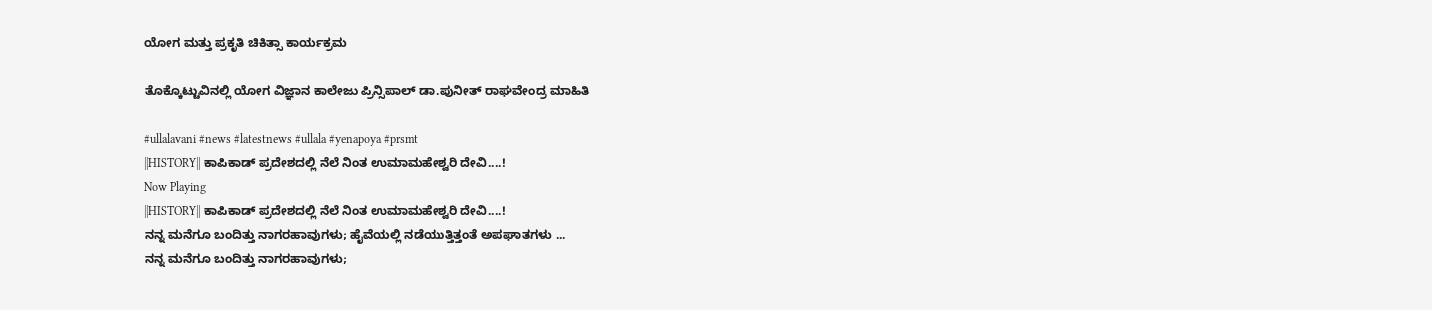ಯೋಗ ಮತ್ತು ಪ್ರಕೃತಿ ಚಿಕಿತ್ಸಾ ಕಾರ್ಯಕ್ರಮ

ತೊಕ್ಕೊಟ್ಟುವಿನಲ್ಲಿ ಯೋಗ ವಿಜ್ಞಾನ ಕಾಲೇಜು ಪ್ರಿನ್ಸಿಪಾಲ್ ಡಾ.ಪುನೀತ್ ರಾಘವೇಂದ್ರ ಮಾಹಿತಿ

#ullalavani #news #latestnews #ullala #yenapoya #prsmt
||HISTORY|| ಕಾಪಿಕಾಡ್ ಪ್ರದೇಶದಲ್ಲಿ ನೆಲೆ ನಿಂತ ಉಮಾಮಹೇಶ್ವರಿ ದೇವಿ....!
Now Playing
||HISTORY|| ಕಾಪಿಕಾಡ್ ಪ್ರದೇಶದಲ್ಲಿ ನೆಲೆ ನಿಂತ ಉಮಾಮಹೇಶ್ವರಿ ದೇವಿ....!
ನನ್ನ ಮನೆಗೂ ಬಂದಿತ್ತು ನಾಗರಹಾವುಗಳು; ಹೈವೆಯಲ್ಲಿ ನಡೆಯುತ್ತಿತ್ತಂತೆ ಅಪಘಾತಗಳು ...
ನನ್ನ ಮನೆಗೂ ಬಂದಿತ್ತು ನಾಗರಹಾವುಗಳು;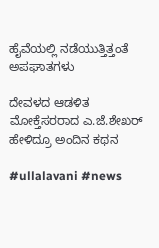ಹೈವೆಯಲ್ಲಿ ನಡೆಯುತ್ತಿತ್ತಂತೆ ಅಪಘಾತಗಳು

ದೇವಳದ ಆಡಳಿತ ಮೋಕ್ತೆಸರರಾದ ಎ.ಜೆ.ಶೇಖರ್ ಹೇಳಿದ್ರೂ ಅಂದಿನ ಕಥನ

#ullalavani #news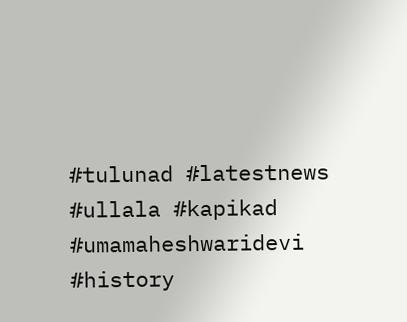#tulunad #latestnews #ullala #kapikad #umamaheshwaridevi #history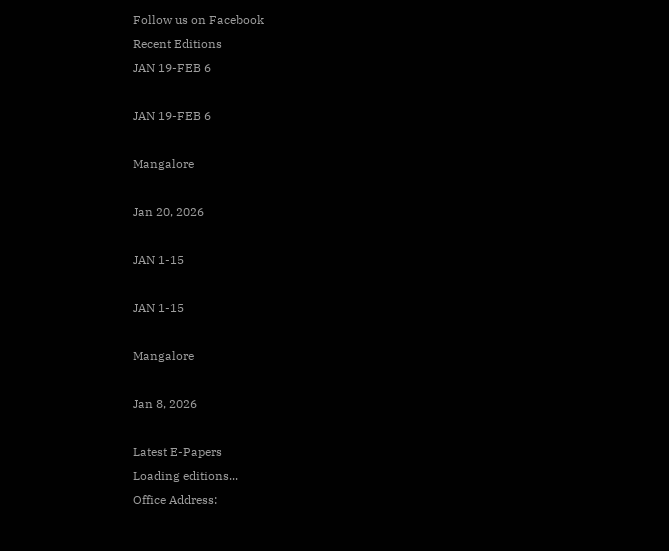Follow us on Facebook
Recent Editions
JAN 19-FEB 6

JAN 19-FEB 6

Mangalore

Jan 20, 2026

JAN 1-15

JAN 1-15

Mangalore

Jan 8, 2026

Latest E-Papers
Loading editions...
Office Address: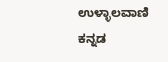ಉಳ್ಳಾಲವಾಣಿ
ಕನ್ನಡ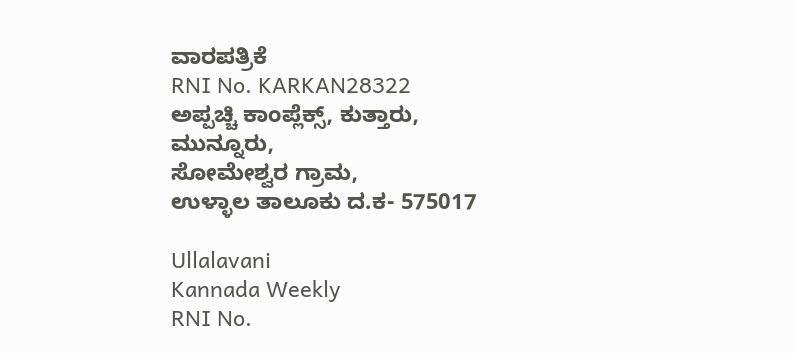ವಾರಪತ್ರಿಕೆ
RNI No. KARKAN28322
ಅಪ್ಪಚ್ಚಿ ಕಾಂಪ್ಲೆಕ್ಸ್‌, ಕುತ್ತಾರು, ಮುನ್ನೂರು,
ಸೋಮೇಶ್ವರ ಗ್ರಾಮ,
ಉಳ್ಳಾಲ ತಾಲೂಕು ದ.ಕ- 575017

Ullalavani
Kannada Weekly
RNI No.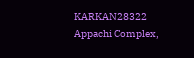KARKAN28322
Appachi Complex,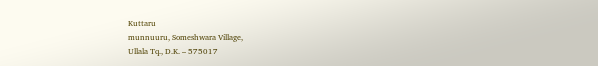Kuttaru
munnuuru, Someshwara Village,
Ullala Tq., D.K. – 575017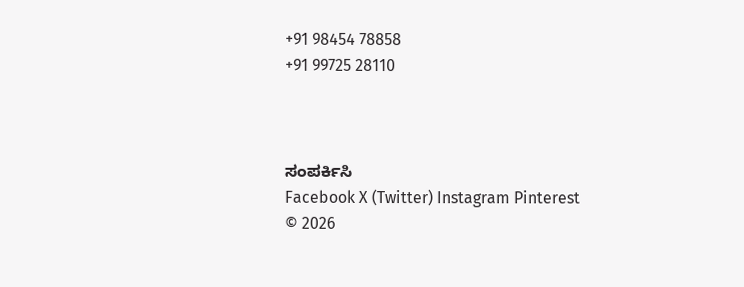+91 98454 78858
+91 99725 28110



ಸಂಪರ್ಕಿಸಿ
Facebook X (Twitter) Instagram Pinterest
© 2026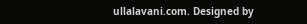ullalavani.com. Designed by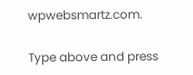wpwebsmartz.com.

Type above and press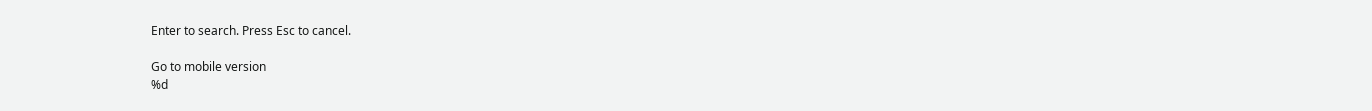Enter to search. Press Esc to cancel.

Go to mobile version
%d